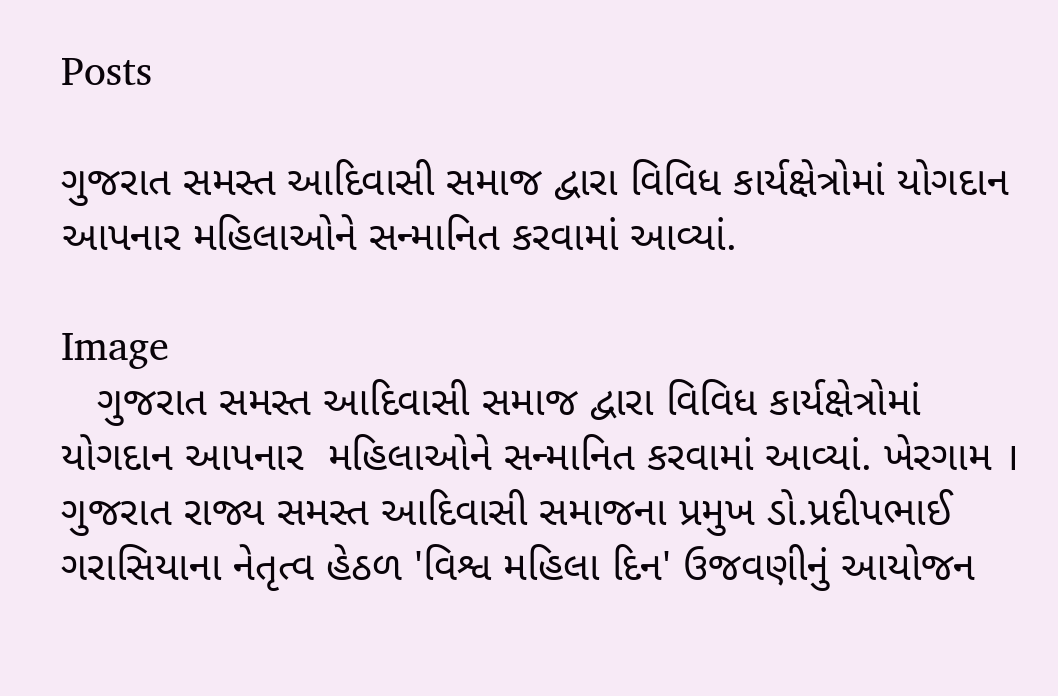Posts

ગુજરાત સમસ્ત આદિવાસી સમાજ દ્વારા વિવિધ કાર્યક્ષેત્રોમાં યોગદાન આપનાર મહિલાઓને સન્માનિત કરવામાં આવ્યાં.

Image
   ગુજરાત સમસ્ત આદિવાસી સમાજ દ્વારા વિવિધ કાર્યક્ષેત્રોમાં યોગદાન આપનાર  મહિલાઓને સન્માનિત કરવામાં આવ્યાં. ખેરગામ । ગુજરાત રાજ્ય સમસ્ત આદિવાસી સમાજના પ્રમુખ ડો.પ્રદીપભાઈ ગરાસિયાના નેતૃત્વ હેઠળ 'વિશ્વ મહિલા દિન' ઉજવણીનું આયોજન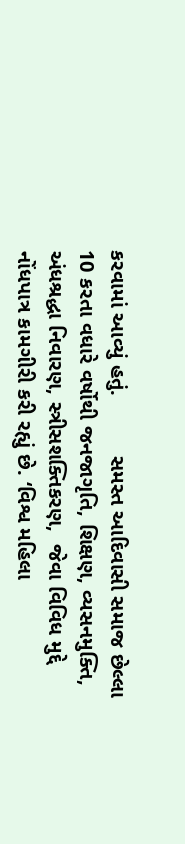કરવામાં આવ્યું હતું.          સમસ્ત આદિવાસી સમાજ છેલ્લા 10 કરતા વધારે વર્ષોથી જનજાગૃતિ, શિક્ષણ, વ્યસનમુક્તિ, અંધશ્રદ્ધા નિવારણ, સ્ત્રીસશક્તિકરણ,  જેવા વિવિધ મુદ્દે નોંધપાત્ર કામગીરી કરી રહ્યું છે. ‘વિશ્વ મહિલા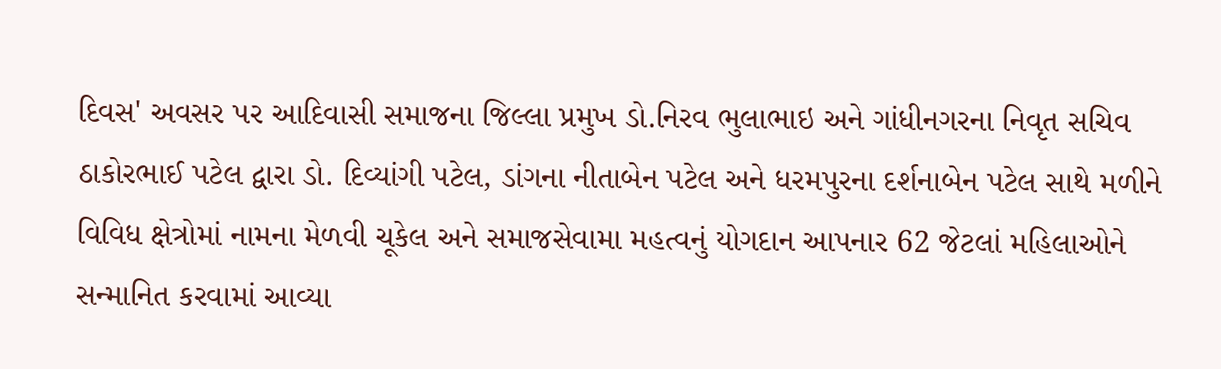દિવસ' અવસર પર આદિવાસી સમાજના જિલ્લા પ્રમુખ ડો.નિરવ ભુલાભાઇ અને ગાંધીનગરના નિવૃત સચિવ ઠાકોરભાઈ પટેલ દ્વારા ડો. દિવ્યાંગી પટેલ, ડાંગના નીતાબેન પટેલ અને ધરમપુરના દર્શનાબેન પટેલ સાથે મળીને વિવિધ ક્ષેત્રોમાં નામના મેળવી ચૂકેલ અને સમાજસેવામા મહત્વનું યોગદાન આપનાર 62 જેટલાં મહિલાઓને સન્માનિત કરવામાં આવ્યા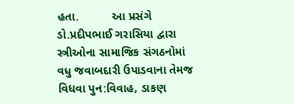હતા.          આ પ્રસંગે ડો.પ્રદીપભાઈ ગરાસિયા દ્વારા સ્ત્રીઓના સામાજિક સંગઠનોમાં વધુ જવાબદારી ઉપાડવાના તેમજ વિધવા પુન:વિવાહ, ડાકણ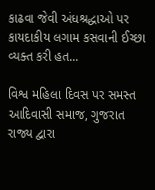કાઢવા જેવી અંધશ્રદ્ધાઓ પર કાયદાકીય લગામ કસવાની ઈચ્છા વ્યક્ત કરી હત...

વિશ્વ મહિલા દિવસ પર સમસ્ત આદિવાસી સમાજ, ગુજરાત રાજ્ય દ્વારા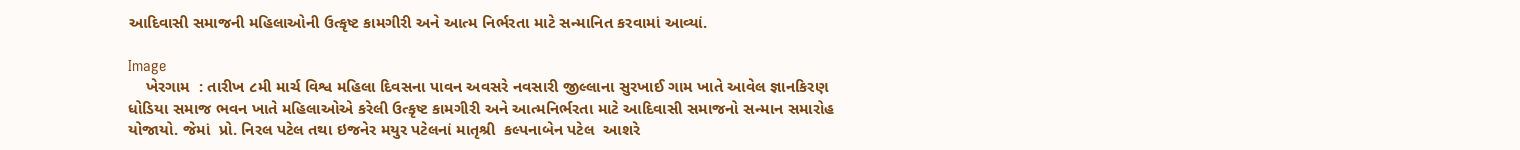આદિવાસી સમાજની મહિલાઓની ઉત્કૃષ્ટ કામગીરી અને આત્મ નિર્ભરતા માટે સન્માનિત કરવામાં આવ્યાં.

Image
    ખેરગામ  : તારીખ ૮મી માર્ચ વિશ્વ મહિલા દિવસના પાવન અવસરે નવસારી જીલ્લાના સુરખાઈ ગામ ખાતે આવેલ જ્ઞાનકિરણ ધોડિયા સમાજ ભવન ખાતે મહિલાઓએ કરેલી ઉત્કૃષ્ટ કામગીરી અને આત્મનિર્ભરતા માટે આદિવાસી સમાજનો સન્માન સમારોહ યોજાયો. જેમાં  પ્રો. નિરલ પટેલ તથા ઇજનેર મયુર પટેલનાં માતૃશ્રી  કલ્પનાબેન પટેલ  આશરે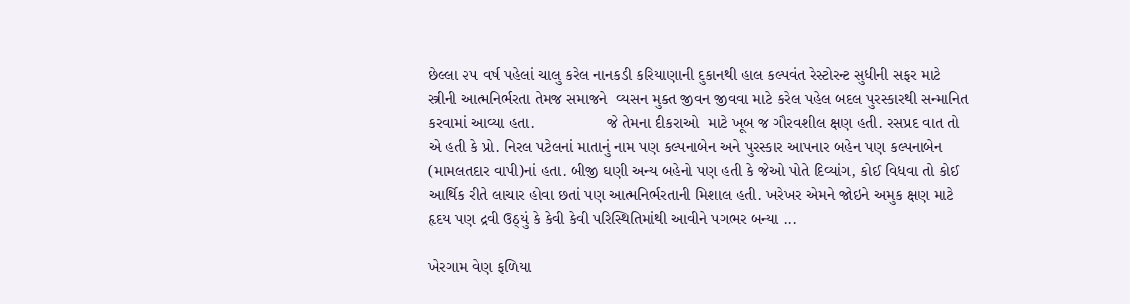છેલ્લા ૨૫ વર્ષ પહેલાં ચાલુ કરેલ નાનકડી કરિયાણાની દુકાનથી હાલ કલ્પવંત રેસ્ટોરન્ટ સુધીની સફર માટે સ્ત્રીની આત્મનિર્ભરતા તેમજ સમાજને  વ્યસન મુક્ત જીવન જીવવા માટે કરેલ પહેલ બદલ પુરસ્કારથી સન્માનિત કરવામાં આવ્યા હતા.                જે તેમના દીકરાઓ  માટે ખૂબ જ ગૌરવશીલ ક્ષણ હતી. રસપ્રદ વાત તો એ હતી કે પ્રો. નિરલ પટેલનાં માતાનું નામ પણ કલ્પનાબેન અને પુરસ્કાર આપનાર બહેન પણ કલ્પનાબેન (મામલતદાર વાપી)નાં હતા. બીજી ઘણી અન્ય બહેનો પણ હતી કે જેઓ પોતે દિવ્યાંગ, કોઈ વિધવા તો કોઈ આર્થિક રીતે લાચાર હોવા છતાં પણ આત્મનિર્ભરતાની મિશાલ હતી. ખરેખર એમને જોઇને અમુક ક્ષણ માટે હૃદય પણ દ્રવી ઉઠ્યું કે કેવી કેવી પરિસ્થિતિમાંથી આવીને પગભર બન્યા ...

ખેરગામ વેણ ફળિયા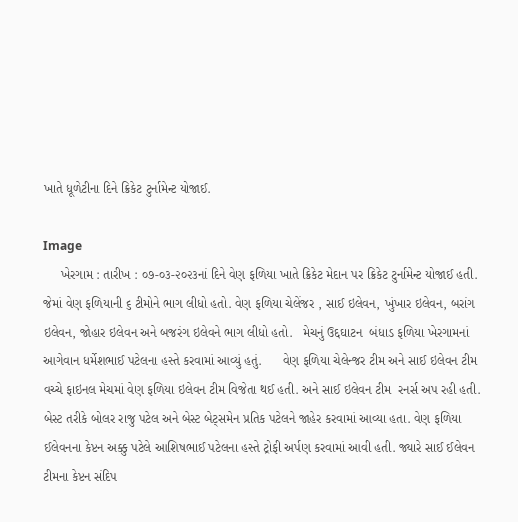ખાતે ધૂળેટીના દિને ક્રિકેટ ટુર્નામેન્ટ યોજાઈ.

Image
     ખેરગામ : તારીખ : ૦૭-૦૩-૨૦૨૩નાં દિને વેણ ફળિયા ખાતે ક્રિકેટ મેદાન પર ક્રિકેટ ટુર્નામેન્ટ યોજાઈ હતી. જેમાં વેણ ફળિયાની ૬ ટીમોને ભાગ લીધો હતો. વેણ ફળિયા ચેલેંજર , સાઈ ઇલેવન, ખુંખાર ઇલેવન, બરાંગ ઇલેવન, જોહાર ઇલેવન અને બજરંગ ઇલેવને ભાગ લીધો હતો.   મેચનું ઉદ્દઘાટન  બંધાડ ફળિયા ખેરગામનાં આગેવાન ધર્મેશભાઈ પટેલના હસ્તે કરવામાં આવ્યું હતું.      વેણ ફળિયા ચેલેન્જર ટીમ અને સાઈ ઇલેવન ટીમ વચ્ચે ફાઇનલ મેચમાં વેણ ફળિયા ઇલેવન ટીમ વિજેતા થઈ હતી. અને સાઈ ઇલેવન ટીમ  રનર્સ‌ અપ રહી હતી. બેસ્ટ તરીકે બોલર રાજુ પટેલ અને બેસ્ટ બેટ્સમેન પ્રતિક પટેલને જાહેર કરવામાં આવ્યા હતા. વેણ ફળિયા ઈલેવનના કેપ્ટન અક્કુ પટેલે આશિષભાઈ પટેલના હસ્તે ટ્રોફી અર્પણ કરવામાં આવી હતી. જ્યારે સાઈ ઈલેવન ટીમના કેપ્ટન સંદિપ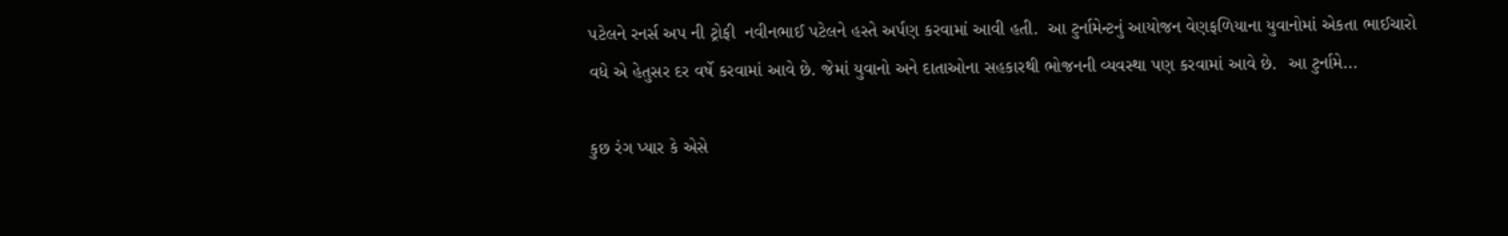પટેલને રનર્સ અપ ની ટ્રોફી  નવીનભાઈ પટેલને હસ્તે અર્પણ કરવામાં આવી હતી.  આ ટુર્નામેન્ટનું આયોજન વેણફળિયાના યુવાનોમાં એકતા ભાઈચારો વધે એ હેતુસર દર વર્ષે કરવામાં આવે છે. જેમાં યુવાનો અને દાતાઓના સહકારથી ભોજનની વ્યવસ્થા પણ કરવામાં આવે છે.  આ ટુર્નામે...

કુછ રંગ પ્યાર કે એસે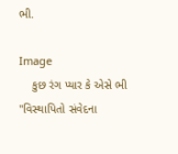ભી.

Image
    કુછ રંગ પ્યાર કે એસે ભી "વિસ્થાપિતો સંવેદના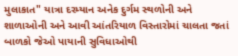મુલાકાત" યાત્રા દરમ્યાન અનેક દુર્ગમ સ્થળોની અને શાળાઓની અને આવી આંતરિયાળ વિસ્તારોમાં ચાલતા જતાં બાળકો જેઓ પાયાની સુવિધાઓથી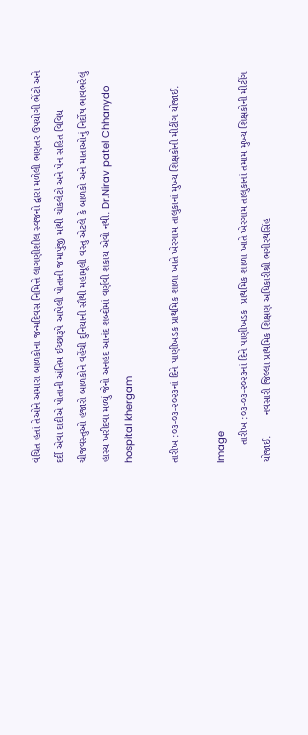વંચિત હતાં તેઓને અમારા બાળકોના જન્મદિવસ નિમિત્તે લાગણીશીલ સ્વજનો દ્વારા મળેલી ભણતર ઉપયોગી ભેંટો અને દર્દી એવા દાદીએ પોતાની અંતિમ ઈચ્છારૂપે આપેલી પોતાની જમાપુંજી માંથી ચોકલેટો અને પેન સહિત વિવિધ ચીજવસ્તુઓ હજારો બાળકોને વહેંચી દુનિયાની સૌથી મહામૂલી વસ્તુ એટલે કે બાળકો અને માતાઓનું નિર્દોષ ભાવભરેલું હાસ્ય ખરીદવા મળ્યું જેનો અનહદ આનંદ શબ્દોમાં વર્ણવી શકાય એવો નથી. Dr.Nirav patel Chhanydo hospital khergam

તારીખ :૦૩-૦૩-૨૦૨૩નાં દિને પાણીખડક પ્રાથમિક શાળા ખાતે ખેરગામ તાલુકાનાં મુખ્ય શિક્ષકોની મીટીંગ યોજાઈ.

Image
      તારીખ :૦૩-૦૩-૨૦૨૩નાં દિને પાણીખડક  પ્રાથમિક શાળા ખાતે ખેરગામ તાલુકાનાં તમામ મુખ્ય શિક્ષકોની મીટીંગ યોજાઈ.       નવસારી જિલ્લા પ્રાથમિક શિક્ષણ અધિકારીશ્રી ભગીરથસિંહ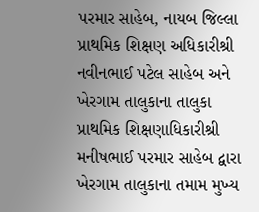પરમાર સાહેબ, નાયબ જિલ્લા પ્રાથમિક શિક્ષણ અધિકારીશ્રી નવીનભાઈ પટેલ સાહેબ અને ખેરગામ તાલુકાના તાલુકા પ્રાથમિક શિક્ષણાધિકારીશ્રી મનીષભાઈ પરમાર સાહેબ દ્વારા ખેરગામ તાલુકાના તમામ મુખ્ય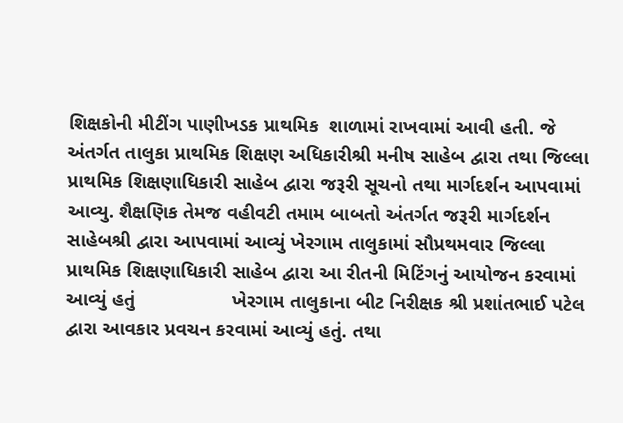શિક્ષકોની મીટીંગ પાણીખડક પ્રાથમિક  શાળામાં રાખવામાં આવી હતી. જે અંતર્ગત તાલુકા પ્રાથમિક શિક્ષણ અધિકારીશ્રી મનીષ સાહેબ દ્વારા તથા જિલ્લા પ્રાથમિક શિક્ષણાધિકારી સાહેબ દ્વારા જરૂરી સૂચનો તથા માર્ગદર્શન આપવામાં આવ્યુ. શૈક્ષણિક તેમજ વહીવટી તમામ બાબતો અંતર્ગત જરૂરી માર્ગદર્શન સાહેબશ્રી દ્વારા આપવામાં આવ્યું ખેરગામ તાલુકામાં સૌપ્રથમવાર જિલ્લા પ્રાથમિક શિક્ષણાધિકારી સાહેબ દ્વારા આ રીતની મિટિંગનું આયોજન કરવામાં આવ્યું હતું                  ખેરગામ તાલુકાના બીટ નિરીક્ષક શ્રી પ્રશાંતભાઈ પટેલ દ્વારા આવકાર પ્રવચન કરવામાં આવ્યું હતું. તથા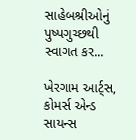સાહેબશ્રીઓનું પુષ્પગુચ્છથી સ્વાગત કર...

ખેરગામ આર્ટ્સ, કોમર્સ એન્ડ સાયન્સ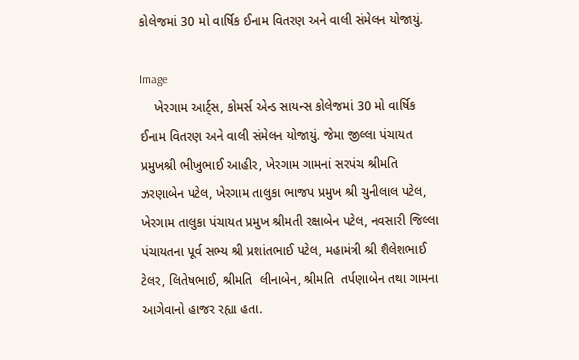કોલેજમાં 30 મો વાર્ષિક ઈનામ વિતરણ અને વાલી સંમેલન યોજાયું.

Image
    ખેરગામ આર્ટ્સ, કોમર્સ એન્ડ સાયન્સ કોલેજમાં 30 મો વાર્ષિક ઈનામ વિતરણ અને વાલી સંમેલન યોજાયું. જેમા જીલ્લા પંચાયત પ્રમુખશ્રી ભીખુભાઈ આહીર, ખેરગામ ગામનાં સરપંચ શ્રીમતિ ઝરણાબેન પટેલ, ખેરગામ તાલુકા ભાજપ પ્રમુખ શ્રી ચુનીલાલ પટેલ, ખેરગામ તાલુકા પંચાયત પ્રમુખ શ્રીમતી રક્ષાબેન પટેલ, નવસારી જિલ્લા પંચાયતના પૂર્વ સભ્ય શ્રી પ્રશાંતભાઈ પટેલ, મહામંત્રી શ્રી શૈલેશભાઈ ટેલર, લિતેષભાઈ, શ્રીમતિ  લીનાબેન, શ્રીમતિ  તર્પણાબેન તથા ગામના આગેવાનો હાજર રહ્યા હતા.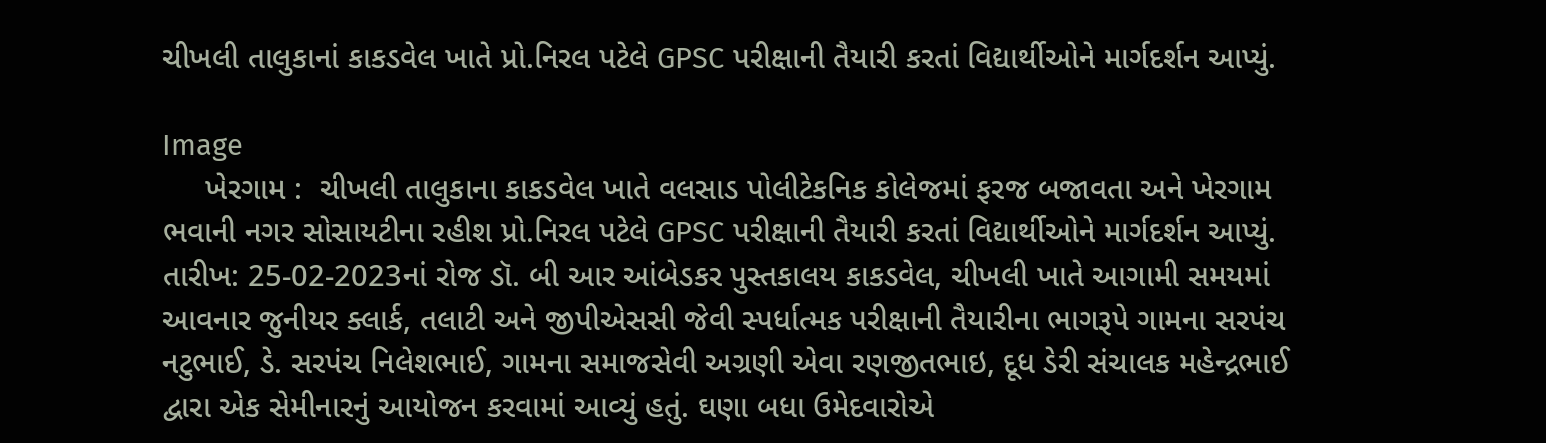ચીખલી તાલુકાનાં કાકડવેલ ખાતે પ્રો.નિરલ પટેલે GPSC પરીક્ષાની તૈયારી કરતાં વિદ્યાર્થીઓને માર્ગદર્શન આપ્યું.

Image
     ખેરગામ :  ચીખલી તાલુકાના કાકડવેલ ખાતે વલસાડ પોલીટેકનિક કોલેજમાં ફરજ બજાવતા અને ખેરગામ ભવાની નગર સોસાયટીના રહીશ પ્રો.નિરલ પટેલે GPSC પરીક્ષાની તૈયારી કરતાં વિદ્યાર્થીઓને માર્ગદર્શન આપ્યું.  તારીખ: 25-02-2023નાં રોજ ડૉ. બી આર આંબેડકર પુસ્તકાલય કાકડવેલ, ચીખલી ખાતે આગામી સમયમાં આવનાર જુનીયર ક્લાર્ક, તલાટી અને જીપીએસસી જેવી સ્પર્ધાત્મક પરીક્ષાની તૈયારીના ભાગરૂપે ગામના સરપંચ નટુભાઈ, ડે. સરપંચ નિલેશભાઈ, ગામના સમાજસેવી અગ્રણી એવા રણજીતભાઇ, દૂધ ડેરી સંચાલક મહેન્દ્રભાઈ દ્વારા એક સેમીનારનું આયોજન કરવામાં આવ્યું હતું. ઘણા બધા ઉમેદવારોએ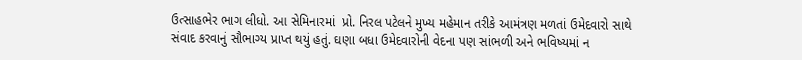ઉત્સાહભેર ભાગ લીધો. આ સેમિનારમાં  પ્રો. નિરલ પટેલને મુખ્ય મહેમાન તરીકે આમંત્રણ મળતાં ઉમેદવારો સાથે સંવાદ કરવાનું સૌભાગ્ય પ્રાપ્ત થયું હતું. ઘણા બધા ઉમેદવારોની વેદના પણ સાંભળી અને ભવિષ્યમાં ન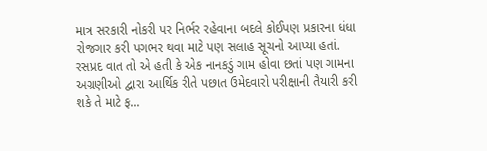માત્ર સરકારી નોકરી પર નિર્ભર રહેવાના બદલે કોઈપણ પ્રકારના ધંધા રોજગાર કરી પગભર થવા માટે પણ સલાહ સૂચનો આપ્યા હતાં. રસપ્રદ વાત તો એ હતી કે એક નાનકડું ગામ હોવા છતાં પણ ગામના અગ્રણીઓ દ્વારા આર્થિક રીતે પછાત ઉમેદવારો પરીક્ષાની તૈયારી કરી શકે તે માટે ફ...